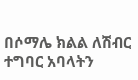በሶማሌ ክልል ለሽብር ተግባር አባላትን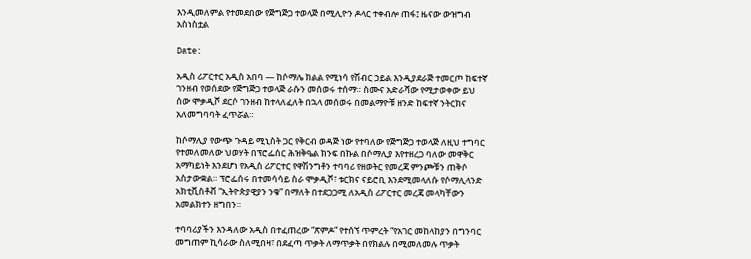እንዲመለምል የተመደበው የጅግጅጋ ተወላጅ በሚሊዮን ዶላር ተቀብሎ ጠፋ፤ ዜናው ውዝግብ አስነስቷል

Date:

አዲስ ሪፖርተር አዲስ አበባ — ከሶማሌ ክልል የሚነሳ የሽብር ኃይል እንዲያደራጅ ተመርጦ ከፍተኛ ገንዘብ የወሰደው የጅግጅጋ ተወላጅ ራሱን መሰወሩ ተሰማ። ስሙና አድራሻው የሚታወቀው ይህ ሰው ሞቃዲሾ ደርሶ ገንዘብ ከተላለፈለት በኋላ መሰወሩ በመልማዮቹ ዘንድ ከፍተኛ ንትርክና አለመግባባት ፈጥሯል።

ከሶማሊያ የውጭ ጉዳይ ሚኒስት ጋር የቅርብ ወዳጅ ነው የተባለው የጅግጅጋ ተወላጅ ለዚህ ተግባር የተመለመለው ህወሃት በፕሮፌሰር ሕዝቅዔል ክንፍ በኩል በሶማሊያ እየተዘረጋ ባለው መዋቅር አማካይነት እንደሆነ የአዲስ ሪፖርተር የዋሽንግቶን ተባባሪ የዘወትር የመረጃ ምንጮቹን ጠቅሶ አስታውቋል። ፕሮፌሰሩ በተመሳሳይ ስራ ሞቃዲሾ፣ ቱርክና ናይሮቢ እንደሚመላለሱ የሶማሊላንድ አክቲቪስቶቭ “ኢትዮጵያዊያን ንቁ” በማለት በተደጋጋሚ ለአዲስ ሪፖርተር መረጃ መላካቸውን አመልክተን ዘግበን።

ተባባሪያችን እንዳለው አዲስ በተፈጠረው “ጽምዶ” የተሰኘ ጥምረት “የአገር መከላከያን በግንባር መግጠም ኪሳራው ስለሚበዛ፣ በደፈጣ ጥቃት ለማጥቃት በየክልሉ በሚመለመሉ ጥቃት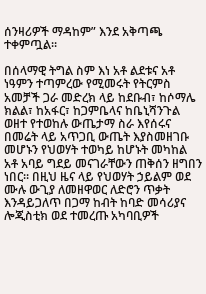ሰንዛሪዎች ማዳከም” እንደ አቅጣጫ ተቀምጧል።

በሰላማዊ ትግል ስም እነ አቶ ልደቱና አቶ ነዓምን ተጣምረው የሚመሩት የትርምስ አመቻች ጋራ መድረክ ላይ ከደቡብ፣ ከሶማሌ ክልል፣ ከአፋር፣ ከጋምቤላና ከቤኒሻንጉል ወዘተ የተወከሉ ውጤታማ ስራ እየሰሩና በመሬት ላይ አጥጋቢ ውጤት እያስመዘገቡ መሆኑን የህወሃት ተወካይ ከሆኑት መካከል አቶ አባይ ግደይ መናገራቸውን ጠቅሰን ዘግበን ነበር። በዚህ ዜና ላይ የህወሃት ኃይልም ወደ ሙሉ ውጊያ ለመዘዋወር ለድሮን ጥቃት እንዳይጋለጥ በጋማ ከብት ከባድ መሳሪያና ሎጂስቲክ ወደ ተመረጡ አካባቢዎች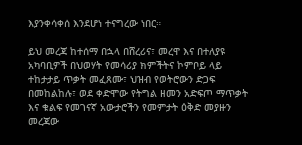እያንቀሳቀሰ እንደሆነ ተናግረው ነበር።

ይህ መረጃ ከተሰማ በኋላ በሸረሪና፣ መረዋ እና በተለያዩ አካባቢዎች በህወሃት የመሳሪያ ክምችትና ኮምቦይ ላይ ተከታታይ ጥቃት መፈጸሙ፣ ህዝብ የወትሮውን ድጋፍ በመከልከሉ፣ ወደ ቀድሞው የትግል ዘመን አድፍጦ ማጥቃት እና ቁልፍ የመገናኛ አውታሮችን የመምታት ዕቅድ መያዙን መረጃው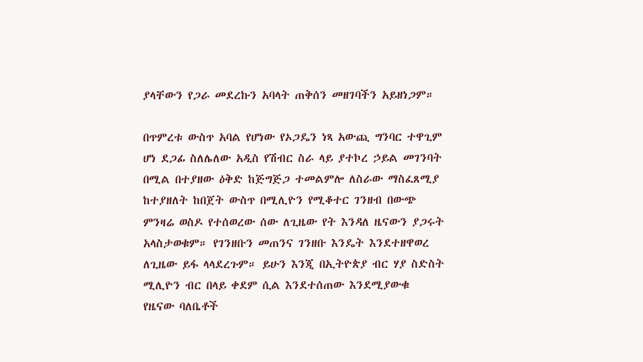ያላቸውን የጋራ መደረኩን አባላት ጠቅሰን መዘገባችን አይዘነጋም።

በጥምረቱ ውስጥ አባል የሆነው የኦጋዴን ነጻ አውጪ ግንባር ተዋጊም ሆነ ደጋፊ ስለሌለው አዲስ የሽብር ስራ ላይ ያተኮረ ኃይል መገንባት በሚል በተያዘው ዕቅድ ከጅግጅጋ ተመልምሎ ለስራው ማስፈጸሚያ ከተያዘለት ከበጀት ውስጥ በሚሊዮን የሚቆተር ገንዘብ በውጭ ምንዛሬ ወስዶ የተሰወረው ሰው ለጊዜው የት እንዳለ ዜናውን ያጋሩት አላስታወቁም። የገንዘቡን መጠንና ገንዘቡ እንዴት እንደተዘዋወረ ለጊዜው ይፋ ላላደረጉም። ይሁን እንጂ በኢትዮጵያ ብር ሃያ ስድስት ሚሊዮን ብር በላይ ቀደም ሲል እንደተሰጠው እንደሚያውቁ የዜናው ባለቤቶች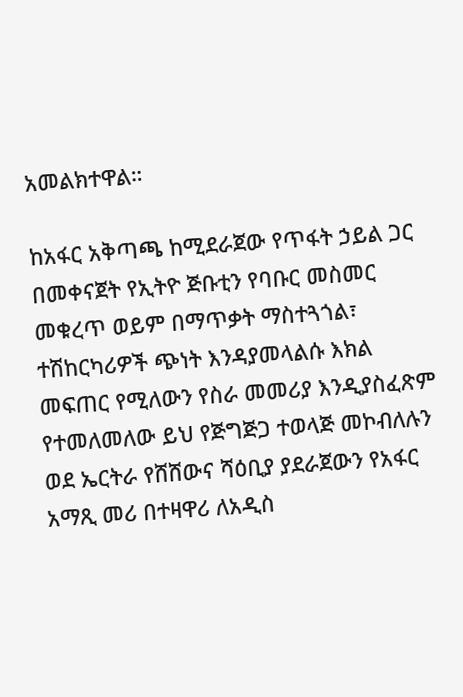አመልክተዋል።

ከአፋር አቅጣጫ ከሚደራጀው የጥፋት ኃይል ጋር በመቀናጀት የኢትዮ ጅቡቲን የባቡር መስመር መቁረጥ ወይም በማጥቃት ማስተጓጎል፣ ተሽከርካሪዎች ጭነት እንዳያመላልሱ እክል መፍጠር የሚለውን የስራ መመሪያ እንዲያስፈጽም የተመለመለው ይህ የጅግጅጋ ተወላጅ መኮብለሉን ወደ ኤርትራ የሸሸውና ሻዕቢያ ያደራጀውን የአፋር አማጺ መሪ በተዛዋሪ ለአዲስ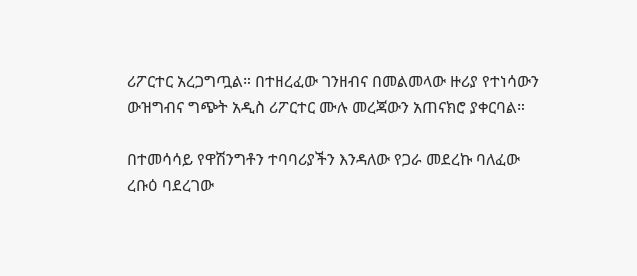ሪፖርተር አረጋግጧል። በተዘረፈው ገንዘብና በመልመላው ዙሪያ የተነሳውን ውዝግብና ግጭት አዲስ ሪፖርተር ሙሉ መረጃውን አጠናክሮ ያቀርባል።

በተመሳሳይ የዋሽንግቶን ተባባሪያችን እንዳለው የጋራ መደረኩ ባለፈው ረቡዕ ባደረገው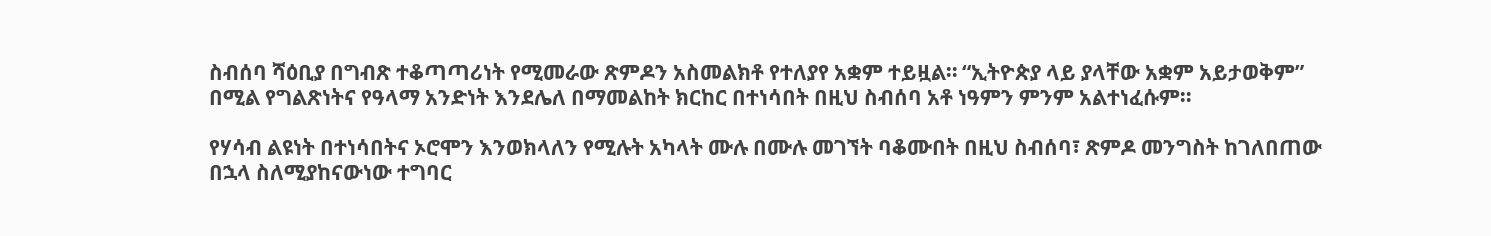ስብሰባ ሻዕቢያ በግብጽ ተቆጣጣሪነት የሚመራው ጽምዶን አስመልክቶ የተለያየ አቋም ተይዟል። “ኢትዮጵያ ላይ ያላቸው አቋም አይታወቅም” በሚል የግልጽነትና የዓላማ አንድነት እንደሌለ በማመልከት ክርከር በተነሳበት በዚህ ስብሰባ አቶ ነዓምን ምንም አልተነፈሱም።

የሃሳብ ልዩነት በተነሳበትና ኦሮሞን እንወክላለን የሚሉት አካላት ሙሉ በሙሉ መገኘት ባቆሙበት በዚህ ስብሰባ፣ ጽምዶ መንግስት ከገለበጠው በኋላ ስለሚያከናውነው ተግባር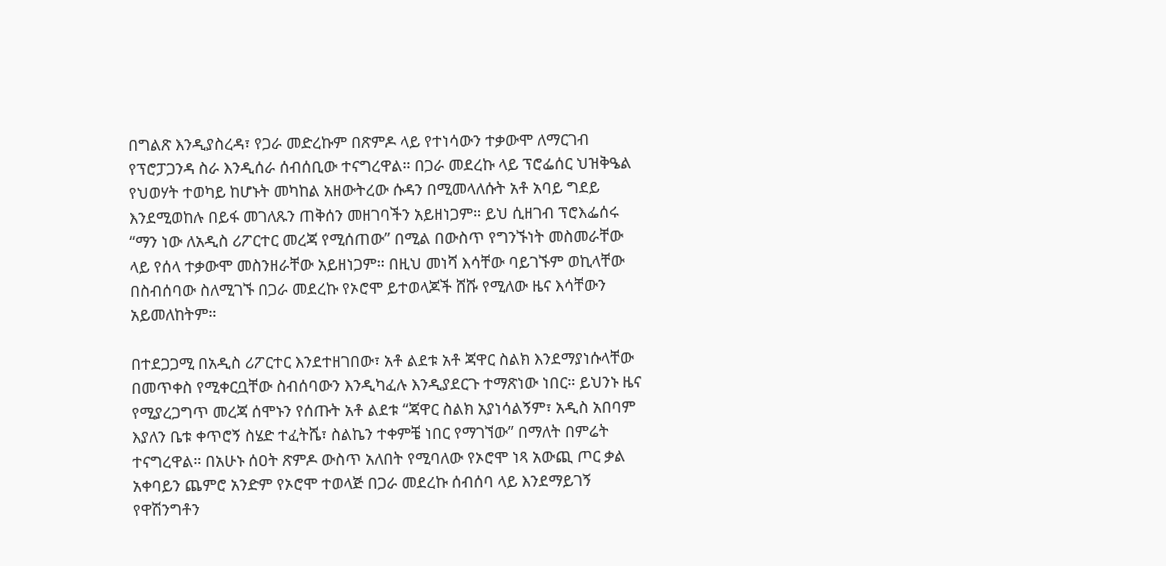በግልጽ እንዲያስረዳ፣ የጋራ መድረኩም በጽምዶ ላይ የተነሳውን ተቃውሞ ለማርገብ የፕሮፓጋንዳ ስራ እንዲሰራ ሰብሰቢው ተናግረዋል። በጋራ መደረኩ ላይ ፕሮፌሰር ህዝቅዔል የህወሃት ተወካይ ከሆኑት መካከል አዘውትረው ሱዳን በሚመላለሱት አቶ አባይ ግደይ እንደሚወከሉ በይፋ መገለጹን ጠቅሰን መዘገባችን አይዘነጋም። ይህ ሲዘገብ ፕሮእፌሰሩ “ማን ነው ለአዲስ ሪፖርተር መረጃ የሚሰጠው” በሚል በውስጥ የግንኙነት መስመራቸው ላይ የሰላ ተቃውሞ መስንዘራቸው አይዘነጋም። በዚህ መነሻ እሳቸው ባይገኙም ወኪላቸው በስብሰባው ስለሚገኙ በጋራ መደረኩ የኦሮሞ ይተወላጆች ሸሹ የሚለው ዜና እሳቸውን አይመለከትም።

በተደጋጋሚ በአዲስ ሪፖርተር እንደተዘገበው፣ አቶ ልደቱ አቶ ጃዋር ስልክ እንደማያነሱላቸው በመጥቀስ የሚቀርቧቸው ስብሰባውን እንዲካፈሉ እንዲያደርጉ ተማጽነው ነበር። ይህንኑ ዜና የሚያረጋግጥ መረጃ ሰሞኑን የሰጡት አቶ ልደቱ “ጃዋር ስልክ አያነሳልኝም፣ አዲስ አበባም እያለን ቤቱ ቀጥሮኝ ስሄድ ተፈትሼ፣ ስልኬን ተቀምቼ ነበር የማገኘው” በማለት በምሬት ተናግረዋል። በአሁኑ ሰዐት ጽምዶ ውስጥ አለበት የሚባለው የኦሮሞ ነጻ አውጪ ጦር ቃል አቀባይን ጨምሮ አንድም የኦሮሞ ተወላጅ በጋራ መደረኩ ሰብሰባ ላይ እንደማይገኝ የዋሽንግቶን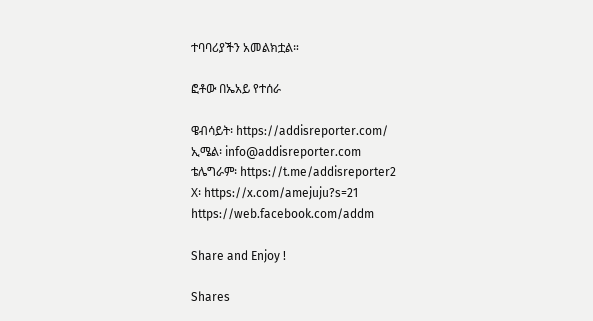ተባባሪያችን አመልክቷል።

ፎቶው በኤአይ የተሰራ

ዌብሳይት፡ https://addisreporter.com/
ኢሜል፡ info@addisreporter.com
ቴሌግራም፡ https://t.me/addisreporter2
X፡ https://x.com/amejuju?s=21
https://web.facebook.com/addm

Share and Enjoy !

Shares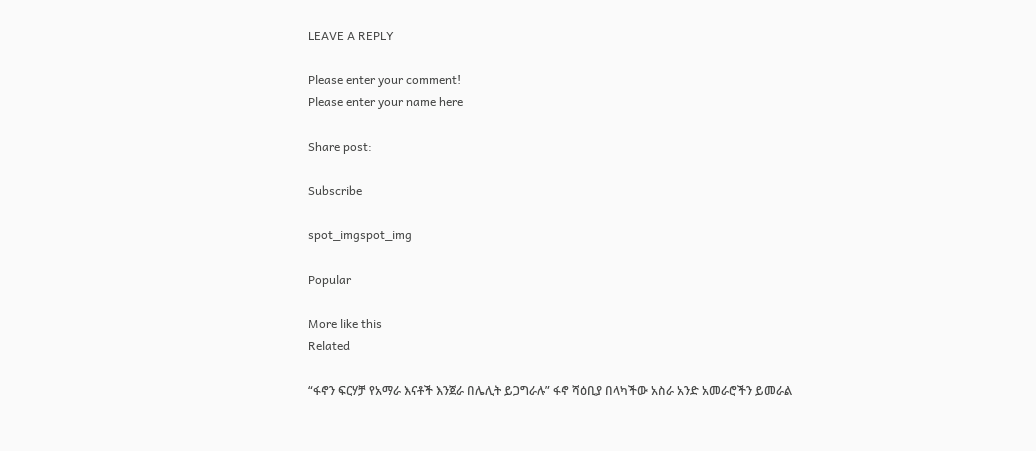LEAVE A REPLY

Please enter your comment!
Please enter your name here

Share post:

Subscribe

spot_imgspot_img

Popular

More like this
Related

“ፋኖን ፍርሃቻ የአማራ እናቶች እንጀራ በሌሊት ይጋግራሉ” ፋኖ ሻዕቢያ በላካችው አስራ አንድ አመራሮችን ይመራል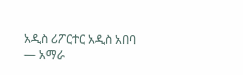አዲስ ሪፖርተር አዲስ አበባ — አማራ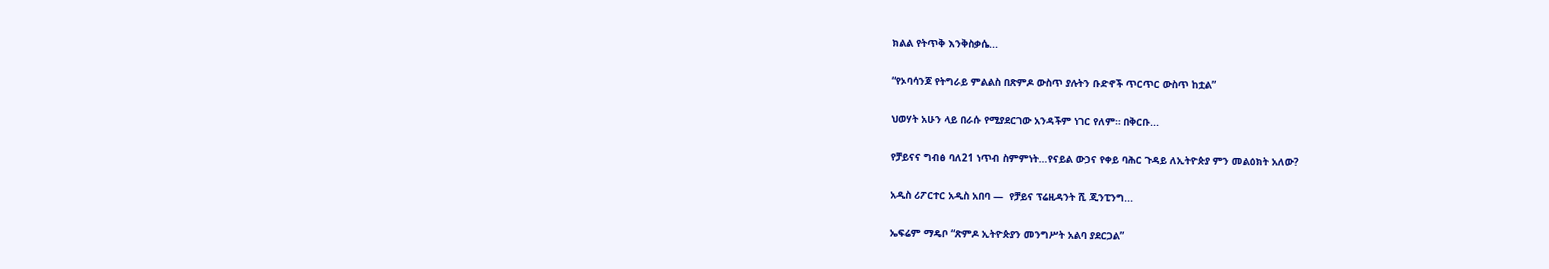ክልል የትጥቅ እንቅስቃሴ...

“የኦባሳንጆ የትግራይ ምልልስ በጽምዶ ውስጥ ያሉትን ቡድኖች ጥርጥር ውስጥ ከቷል”

ህወሃት አሁን ላይ በራሱ የሚያደርገው አንዳችም ነገር የለም። በቅርቡ...

የቻይናና ግብፅ ባለ21 ነጥብ ስምምነት…የናይል ውኃና የቀይ ባሕር ጉዳይ ለኢትዮጵያ ምን መልዕክት አለው?

አዲስ ሪፖርተር አዲስ አበባ —  የቻይና ፕሬዚዳንት ሺ ጂንፒንግ...

ኤፍሬም ማዴቦ “ጽምዶ ኢትዮጵያን መንግሥት አልባ ያደርጋል”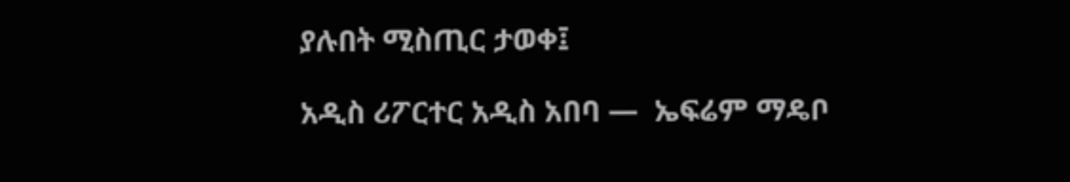ያሉበት ሚስጢር ታወቀ፤

አዲስ ሪፖርተር አዲስ አበባ —  ኤፍሬም ማዴቦ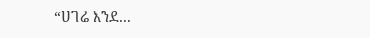“ሀገሬ እንደ...